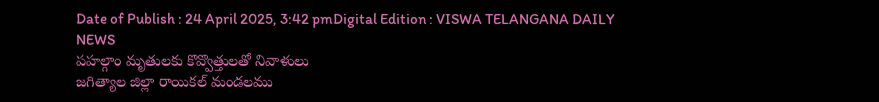Date of Publish : 24 April 2025, 3:42 pmDigital Edition : VISWA TELANGANA DAILY NEWS
పహల్గాం మృతులకు కొవ్వొత్తులతో నివాళులు
జగిత్యాల జిల్లా రాయికల్ మండలము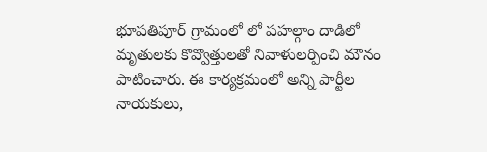భూపతిపూర్ గ్రామంలో లో పహల్గాం దాడిలో మృతులకు కొవ్వొత్తులతో నివాళులర్పించి మౌనం పాటించారు. ఈ కార్యక్రమంలో అన్ని పార్టీల నాయకులు,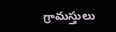గ్రామస్తులు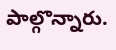పాల్గొన్నారు.